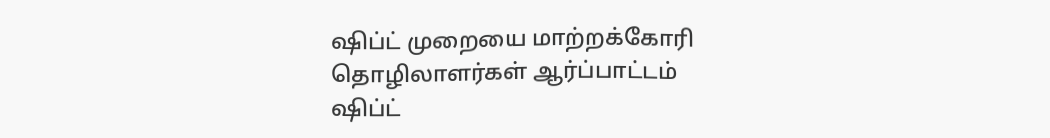ஷிப்ட் முறையை மாற்றக்கோரி தொழிலாளர்கள் ஆர்ப்பாட்டம்
ஷிப்ட்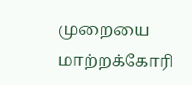முறையை மாற்றக்கோரி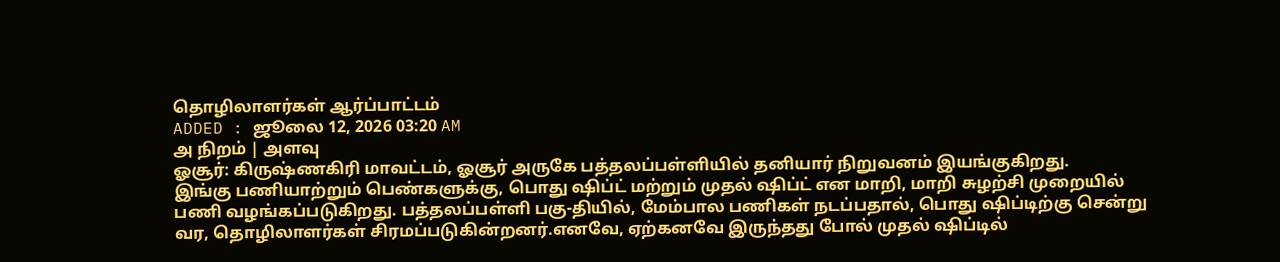தொழிலாளர்கள் ஆர்ப்பாட்டம்
ADDED : ஜூலை 12, 2026 03:20 AM
அ நிறம் | அளவு
ஓசூர்: கிருஷ்ணகிரி மாவட்டம், ஓசூர் அருகே பத்தலப்பள்ளியில் தனியார் நிறுவனம் இயங்குகிறது.
இங்கு பணியாற்றும் பெண்களுக்கு, பொது ஷிப்ட் மற்றும் முதல் ஷிப்ட் என மாறி, மாறி சுழற்சி முறையில் பணி வழங்கப்படுகிறது. பத்தலப்பள்ளி பகு-தியில், மேம்பால பணிகள் நடப்பதால், பொது ஷிப்டிற்கு சென்று வர, தொழிலாளர்கள் சிரமப்படுகின்றனர்.எனவே, ஏற்கனவே இருந்தது போல் முதல் ஷிப்டில்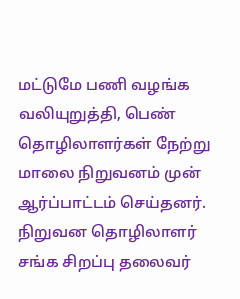மட்டுமே பணி வழங்க வலியுறுத்தி, பெண் தொழிலாளர்கள் நேற்று மாலை நிறுவனம் முன் ஆர்ப்பாட்டம் செய்தனர். நிறுவன தொழிலாளர் சங்க சிறப்பு தலைவர்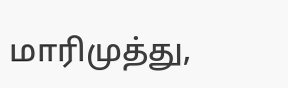மாரிமுத்து,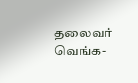தலைவர் வெங்க-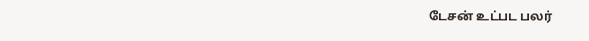டேசன் உட்பட பலர்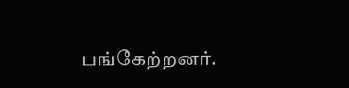பங்கேற்றனர்.